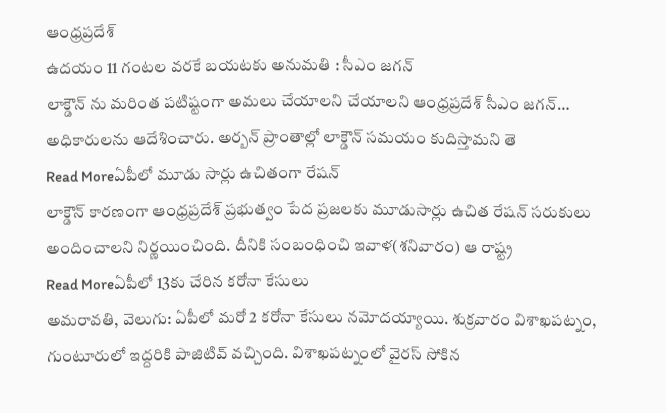ఆంధ్రప్రదేశ్
ఉదయం 11 గంటల వరకే బయటకు అనుమతి : సీఎం జగన్
లాక్డౌన్ ను మరింత పటిష్టంగా అమలు చేయాలని చేయాలని ఆంధ్రప్రదేశ్ సీఎం జగన్… అధికారులను ఆదేశించారు. అర్బన్ ప్రాంతాల్లో లాక్డౌన్ సమయం కుదిస్తామని తె
Read Moreఏపీలో మూడు సార్లు ఉచితంగా రేషన్
లాక్డౌన్ కారణంగా ఆంధ్రప్రదేశ్ ప్రభుత్వం పేద ప్రజలకు మూడుసార్లు ఉచిత రేషన్ సరుకులు అందించాలని నిర్ణయించింది. దీనికి సంబంధించి ఇవాళ(శనివారం) ఆ రాష్ట్ర
Read Moreఏపీలో 13కు చేరిన కరోనా కేసులు
అమరావతి, వెలుగు: ఏపీలో మరో 2 కరోనా కేసులు నమోదయ్యాయి. శుక్రవారం విశాఖపట్నం, గుంటూరులో ఇద్దరికి పాజిటివ్ వచ్చింది. విశాఖపట్నంలో వైరస్ సోకిన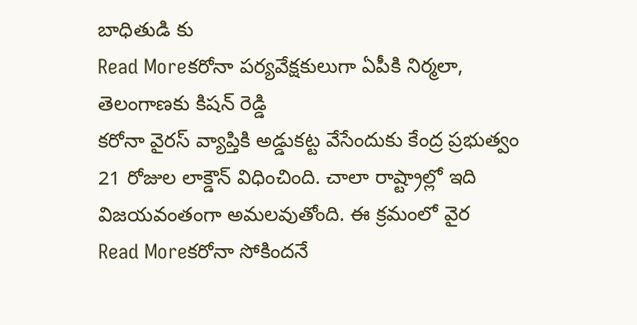బాధితుడి కు
Read Moreకరోనా పర్యవేక్షకులుగా ఏపీకి నిర్మలా, తెలంగాణకు కిషన్ రెడ్డి
కరోనా వైరస్ వ్యాప్తికి అడ్డుకట్ట వేసేందుకు కేంద్ర ప్రభుత్వం 21 రోజుల లాక్డౌన్ విధించింది. చాలా రాష్ట్రాల్లో ఇది విజయవంతంగా అమలవుతోంది. ఈ క్రమంలో వైర
Read Moreకరోనా సోకిందనే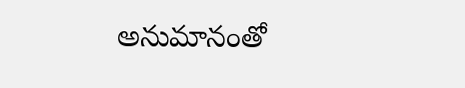అనుమానంతో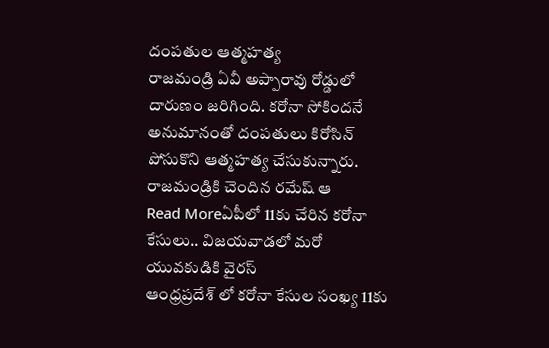దంపతుల ఆత్మహత్య
రాజమండ్రి ఏవీ అప్పారావు రోడ్డులో దారుణం జరిగింది. కరోనా సోకిందనే అనుమానంతో దంపతులు కిరోసిన్ పోసుకొని ఆత్మహత్య చేసుకున్నారు. రాజమండ్రికి చెందిన రమేష్ ఆ
Read Moreఏపీలో 11కు చేరిన కరోనా కేసులు.. విజయవాడలో మరో యువకుడికి వైరస్
ఆంధ్రప్రదేశ్ లో కరోనా కేసుల సంఖ్య 11కు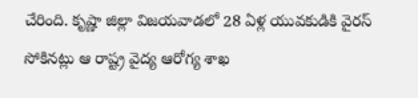చేరింది. కృష్ణా జిల్లా విజయవాడలో 28 ఏళ్ల యువకుడికి వైరస్ సోకినట్లు ఆ రాష్ట్ర వైద్య ఆరోగ్య శాఖ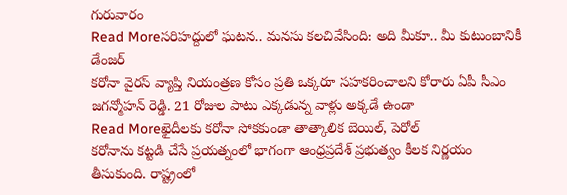గురువారం
Read Moreసరిహద్దులో ఘటన.. మనసు కలచివేసింది: అది మీకూ.. మీ కుటుంబానికీ డేంజర్
కరోనా వైరస్ వ్యాప్తి నియంత్రణ కోసం ప్రతి ఒక్కరూ సహకరించాలని కోరారు ఏపీ సీఎం జగన్మోహన్ రెడ్డి. 21 రోజుల పాటు ఎక్కడున్న వాళ్లు అక్కడే ఉండా
Read Moreఖైదీలకు కరోనా సోకకుండా తాత్కాలిక బెయిల్, పెరోల్
కరోనాను కట్టడి చేసే ప్రయత్నంలో భాగంగా ఆంధ్రప్రదేశ్ ప్రభుత్వం కీలక నిర్ణయం తీసుకుంది. రాష్ట్రంలో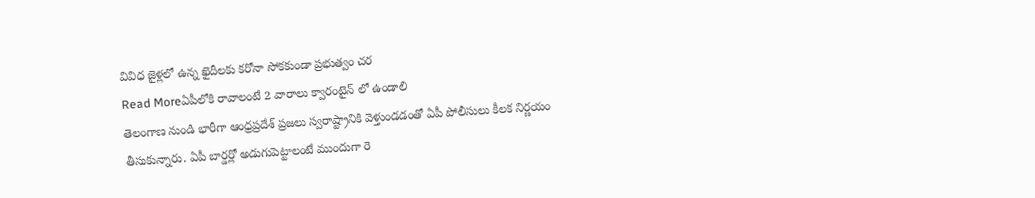వివిధ జైళ్లలో ఉన్న ఖైదీలకు కరోనా సోకకుండా ప్రభుత్వం చర
Read Moreఏపీలోకి రావాలంటే 2 వారాలు క్వారంటైన్ లో ఉండాలి
తెలంగాణ నుండి భారీగా ఆంధ్రప్రదేశ్ ప్రజలు స్వరాష్ట్రానికి వెళ్తుండడంతో ఏపీ పోలీసులు కీలక నిర్ణయం తీసుకున్నారు. ఏపీ బార్డర్లో అడుగుపెట్టాలంటే ముందుగా రె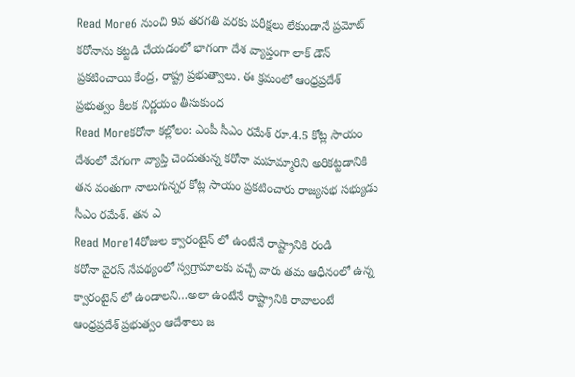Read More6 నుంచి 9వ తరగతి వరకు పరీక్షలు లేకుండానే ప్రమోట్
కరోనాను కట్టడి చేయడంలో భాగంగా దేశ వ్యాప్తంగా లాక్ డౌన్ ప్రకటించాయి కేంద్ర, రాష్ట్ర ప్రభుత్వాలు. ఈ క్రమంలో ఆంధ్రప్రదేశ్ ప్రభుత్వం కీలక నిర్ణయం తీసుకుంద
Read Moreకరోనా కల్లోలం: ఎంపీ సీఎం రమేశ్ రూ.4.5 కోట్ల సాయం
దేశంలో వేగంగా వ్యాప్తి చెందుతున్న కరోనా మహమ్మారిని అరికట్టడానికి తన వంతుగా నాలుగున్నర కోట్ల సాయం ప్రకటించారు రాజ్యసభ సభ్యుడు సీఎం రమేశ్. తన ఎ
Read More14రోజుల క్వారంటైన్ లో ఉంటేనే రాష్ట్రానికి రండి
కరోనా వైరస్ నేపథ్యంలో స్వగ్రామాలకు వచ్చే వారు తమ ఆధీనంలో ఉన్న క్వారంటైన్ లో ఉండాలని…అలా ఉంటేనే రాష్ట్రానికి రావాలంటే ఆంధ్రప్రదేశ్ ప్రభుత్వం ఆదేశాలు జ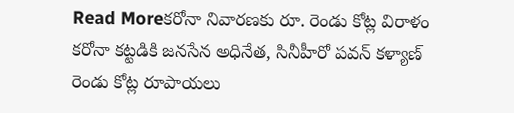Read Moreకరోనా నివారణకు రూ. రెండు కోట్ల విరాళం
కరోనా కట్టడికి జనసేన అధినేత, సినీహీరో పవన్ కళ్యాణ్ రెండు కోట్ల రూపాయలు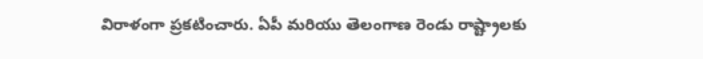విరాళంగా ప్రకటించారు. ఏపీ మరియు తెలంగాణ రెండు రాష్ట్రాలకు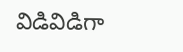విడివిడిగా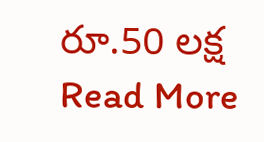రూ.50 లక్ష
Read More